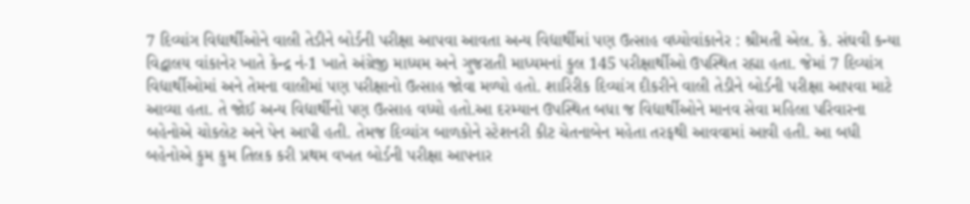7 દિવ્યાંગ વિદ્યાર્થીઓને વાલી તેડીને બોર્ડની પરીક્ષા આપવા આવતા અન્ય વિદ્યાર્થીમાં પણ ઉત્સાહ વધ્યોવાંકાનેર : શ્રીમતી એલ. કે. સંઘવી કન્યા વિદ્વાલય વાંકાનેર ખાતે કેન્દ્ર નં-1 ખાતે અંગ્રેજી માધ્યમ અને ગુજરાતી માધ્યમનાં કુલ 145 પરીક્ષાર્થીઓ ઉપસ્થિત રહ્યા હતા. જેમાં 7 દિવ્યાંગ વિદ્યાર્થીઓમાં અને તેમના વાલીમાં પણ પરીક્ષાનો ઉત્સાહ જોવા મળ્યો હતો. શારિરીક દિવ્યાંગ દીકરીને વાલી તેડીને બોર્ડની પરીક્ષા આપવા માટે આવ્યા હતા. તે જોઈ અન્ય વિદ્યાર્થીનો પણ ઉત્સાહ વધ્યો હતો.આ દરમ્યાન ઉપસ્થિત બધા જ વિદ્યાર્થીઓને માનવ સેવા મહિલા પરિવારના બહેનોએ ચોકલેટ અને પેન આપી હતી. તેમજ દિવ્યાંગ બાળકોને સ્ટેશનરી કીટ ચેતનાબેન મહેતા તરફથી આવવામાં આવી હતી. આ બધી બહેનોએ કુમ કુમ તિલક કરી પ્રથમ વખત બોર્ડની પરીક્ષા આપનાર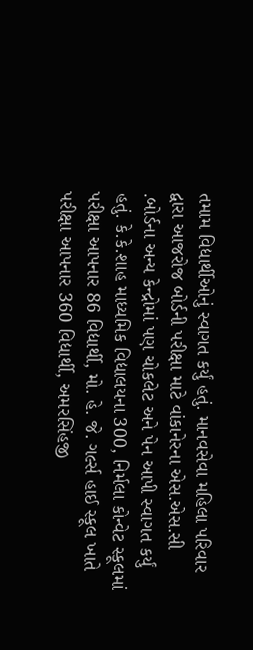તમામ વિદ્યાર્થીઓનું સ્વાગત કર્યું હતું. માનવસેવા મહિલા પરિવાર દ્વારા આજરોજ બોર્ડની પરીક્ષા માટે વાંકાનેરના એસ.એસ.સી .બોર્ડના અન્ય કેન્દ્રોમાં પણ ચોકલેટ અને પેન આપી સ્વાગત કર્યું હતું. કે.કે.શાહ માધ્યમિક વિદ્યાલયના 300, નિર્મલા કોન્વેટ સ્કૂલમાં પરીક્ષા આપનાર 86 વિદ્યાર્થી, મો. હે. જે. ગર્લ્સ હાઈ સ્કૂલ ખાતે પરીક્ષા આપનાર 360 વિદ્યાર્થી, અમરસિંહજી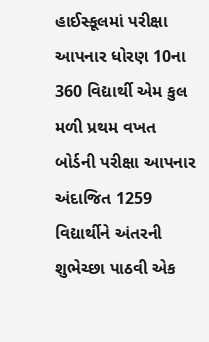હાઈસ્કૂલમાં પરીક્ષા આપનાર ધોરણ 10ના 360 વિદ્યાર્થી એમ કુલ મળી પ્રથમ વખત બોર્ડની પરીક્ષા આપનાર અંદાજિત 1259 વિદ્યાર્થીને અંતરની શુભેચ્છા પાઠવી એક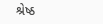શ્રેષ્ઠ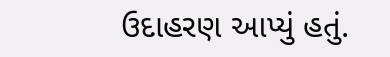ઉદાહરણ આપ્યું હતું.